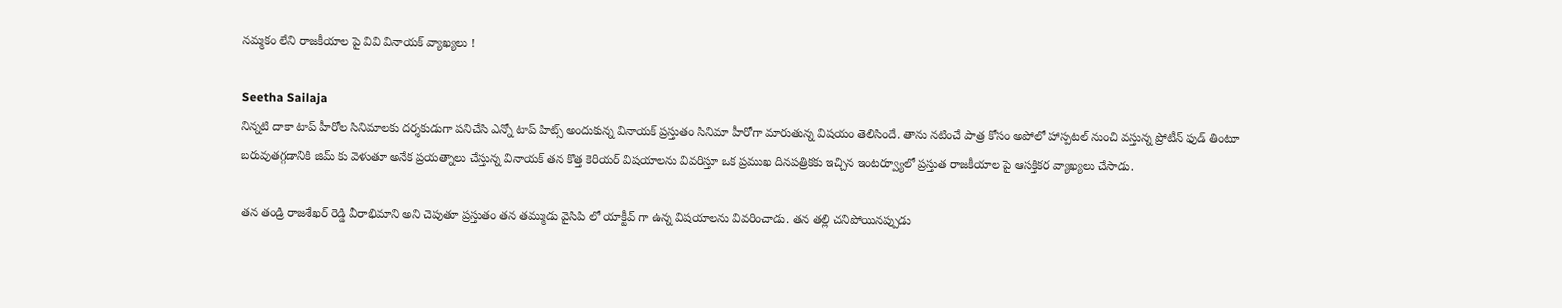నమ్మకం లేని రాజకీయాల పై వివి వినాయక్ వ్యాఖ్యలు !

Seetha Sailaja
నిన్నటి దాకా టాప్ హీరోల సినిమాలకు దర్శకుడుగా పనిచేసి ఎన్నో టాప్ హిట్స్ అందుకున్న వినాయక్ ప్రస్తుతం సినిమా హీరోగా మారుతున్న విషయం తెలిసిందే. తాను నటించే పాత్ర కోసం అపోలో హాస్పటల్ నుంచి వస్తున్న ప్రోటీన్ ఫుడ్ తింటూ బరువుతగ్గడానికి జిమ్ కు వెళుతూ అనేక ప్రయత్నాలు చేస్తున్న వినాయక్ తన కొత్త కెరియర్ విషయాలను వివరిస్తూ ఒక ప్రముఖ దినపత్రికకు ఇచ్చిన ఇంటర్వ్యూలో ప్రస్తుత రాజకీయాల పై ఆసక్తికర వ్యాఖ్యలు చేసాడు.

తన తండ్రి రాజశేఖర్ రెడ్డి వీరాభిమాని అని చెపుతూ ప్రస్తుతం తన తమ్ముడు వైసిపి లో యాక్టీవ్ గా ఉన్న విషయాలను వివరించాడు. తన తల్లి చనిపోయినప్పుడు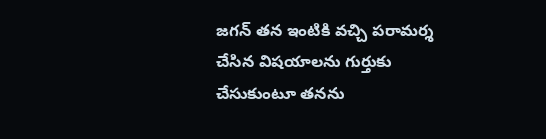జగన్ తన ఇంటికి వచ్చి పరామర్శ చేసిన విషయాలను గుర్తుకు చేసుకుంటూ తనను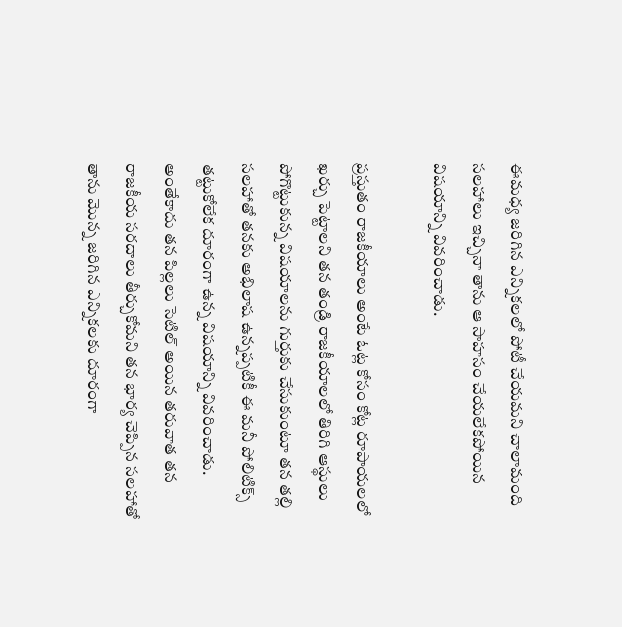ఈమధ్య జరిగిన ఎన్నికలలో పోటీ చేయమని చాలామంది సలహాలు ఇచ్చినా తాను ఆ సాహసం చేయలేకపోయిన విషయాన్ని వివరించాడు.

ప్రస్తుతం రాజకీయాలు అంటే ఓట్ల కోసం కోట్ల రూపాయలలో ఖర్చు పెట్టాలని తన తండ్రి రాజకీయాలలో తిరిగి ఆస్థులు పోగొట్టుకున్న విషయాలను గుర్తుకు చేసుకుంటూ తన తల్లి సలహాతో తనకు అభిలాష ఉన్నప్పటికీ ఈ మనీ పోలిటిక్స్ తట్టుకోలేక దూరంగా ఉన్న విషయాన్ని వివరించాడు. అంతేకాదు తన పిల్లలు సెటిల్ అయిన తరువాత తన రాజకీయ సరదాలు తీర్చుకోమని తన భార్య చెప్పిన సలహాతో తాను మొన్న జరిగిన ఎన్నికలకు దూరంగా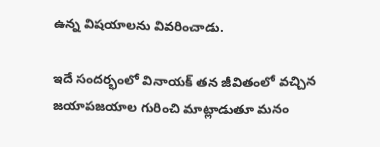ఉన్న విషయాలను వివరించాడు.

ఇదే సందర్భంలో వినాయక్ తన జీవితంలో వచ్చిన జయాపజయాల గురించి మాట్లాడుతూ మనం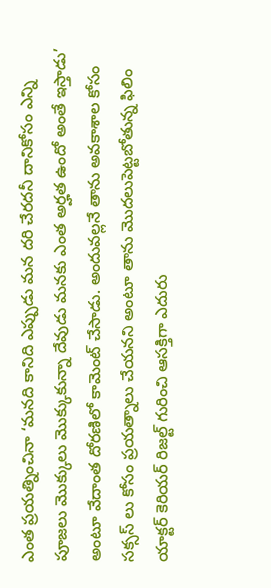ఎంత ప్రయత్నించినా ‘మనది కానిది ఎప్పుడు మన దరి చేరదనీ దానికోసం ఎన్ని పూజలు మొక్కులు మొక్కుకున్నా దేవుడు మనకు ఎంత అర్హత ఉందో అంతే ఇస్తాడు’ అంటూ వేదాంత దోరణిలో కామెంట్ చేసాడు. అందువల్లనే తాను అవకాశాల కోసం సక్సస్ లు కోసం ప్రయత్నాలు చేయనని అంటూ తాను మొదలుపెట్టబోతున్న ఫిలిం యాక్టర్ కెరియర్ రిజల్ట్ గురించి ఆసక్తిగా ఎదురు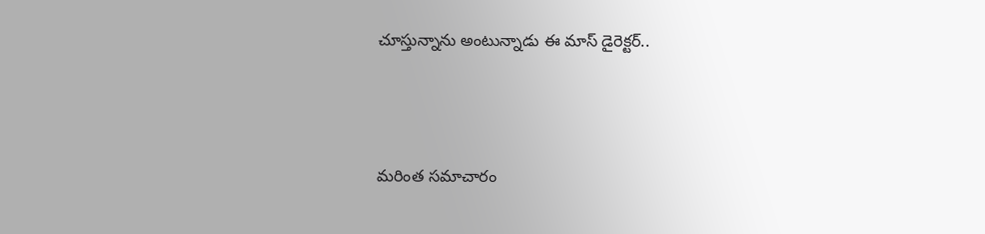చూస్తున్నాను అంటున్నాడు ఈ మాస్ డైరెక్టర్..



మరింత సమాచారం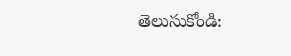తెలుసుకోండి: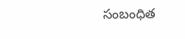సంబంధిత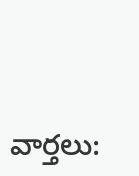వార్తలు: